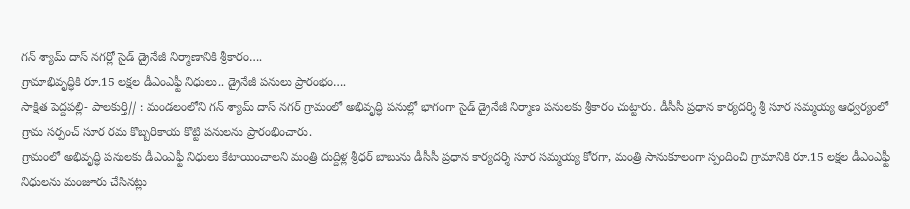గన్ శ్యామ్ దాస్ నగర్లో సైడ్ డ్రైనేజీ నిర్మాణానికి శ్రీకారం….
గ్రామాభివృద్ధికి రూ.15 లక్షల డీఎంఎఫ్టీ నిధులు.. డ్రైనేజీ పనులు ప్రారంభం….
సాక్షిత పెద్దపల్లి- పాలకుర్తి// : మండలంలోని గన్ శ్యామ్ దాస్ నగర్ గ్రామంలో అభివృద్ధి పనుల్లో భాగంగా సైడ్ డ్రైనేజీ నిర్మాణ పనులకు శ్రీకారం చుట్టారు. డీసీసీ ప్రధాన కార్యదర్శి శ్రీ సూర సమ్మయ్య ఆధ్వర్యంలో గ్రామ సర్పంచ్ సూర రమ కొబ్బరికాయ కొట్టి పనులను ప్రారంభించారు.
గ్రామంలో అభివృద్ధి పనులకు డీఎంఎఫ్టీ నిధులు కేటాయించాలని మంత్రి దుద్దిళ్ల శ్రీధర్ బాబును డీసీసీ ప్రధాన కార్యదర్శి సూర సమ్మయ్య కోరగా, మంత్రి సానుకూలంగా స్పందించి గ్రామానికి రూ.15 లక్షల డీఎంఎఫ్టీ నిధులను మంజూరు చేసినట్లు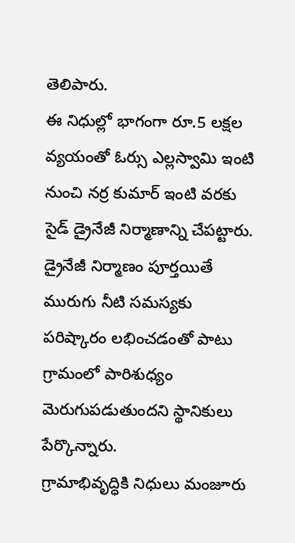తెలిపారు.
ఈ నిధుల్లో భాగంగా రూ.5 లక్షల వ్యయంతో ఓర్సు ఎల్లస్వామి ఇంటి నుంచి నర్ర కుమార్ ఇంటి వరకు సైడ్ డ్రైనేజీ నిర్మాణాన్ని చేపట్టారు. డ్రైనేజీ నిర్మాణం పూర్తయితే మురుగు నీటి సమస్యకు పరిష్కారం లభించడంతో పాటు గ్రామంలో పారిశుధ్యం మెరుగుపడుతుందని స్థానికులు పేర్కొన్నారు.
గ్రామాభివృద్ధికి నిధులు మంజూరు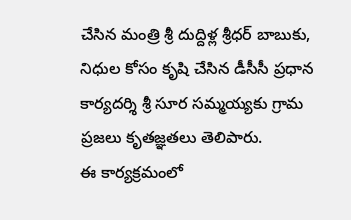చేసిన మంత్రి శ్రీ దుద్దిళ్ల శ్రీధర్ బాబుకు, నిధుల కోసం కృషి చేసిన డీసీసీ ప్రధాన కార్యదర్శి శ్రీ సూర సమ్మయ్యకు గ్రామ ప్రజలు కృతజ్ఞతలు తెలిపారు.
ఈ కార్యక్రమంలో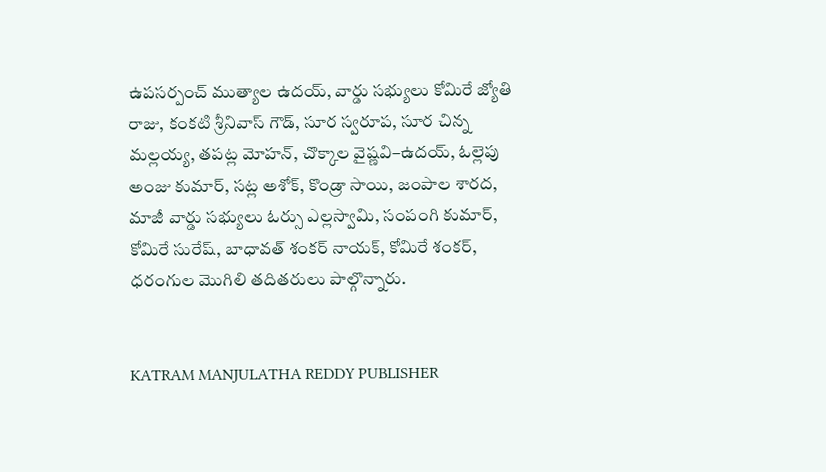ఉపసర్పంచ్ ముత్యాల ఉదయ్, వార్డు సభ్యులు కోమిరే జ్యోతి రాజు, కంకటి శ్రీనివాస్ గౌడ్, సూర స్వరూప, సూర చిన్న మల్లయ్య, తపట్ల మోహన్, చొక్కాల వైష్ణవి–ఉదయ్, ఓల్లెపు అంజు కుమార్, సట్ల అశోక్, కొండ్రా సాయి, జంపాల శారద, మాజీ వార్డు సభ్యులు ఓర్సు ఎల్లస్వామి, సంపంగి కుమార్, కోమిరే సురేష్, బాధావత్ శంకర్ నాయక్, కోమిరే శంకర్, ధరంగుల మొగిలి తదితరులు పాల్గొన్నారు.


KATRAM MANJULATHA REDDY PUBLISHER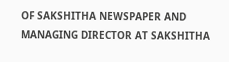OF SAKSHITHA NEWSPAPER AND MANAGING DIRECTOR AT SAKSHITHA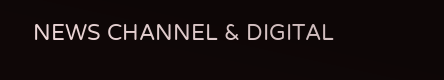NEWS CHANNEL & DIGITAL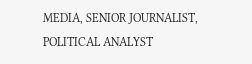MEDIA, SENIOR JOURNALIST, POLITICAL ANALYST